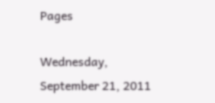Pages

Wednesday, September 21, 2011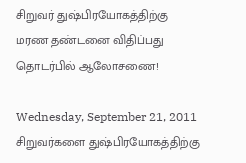சிறுவர் துஷ்பிரயோகத்திற்கு மரண தண்டனை விதிப்பது தொடர்பில் ஆலோசணை!

Wednesday, September 21, 2011
சிறுவர்களை துஷ்பிரயோகத்திற்கு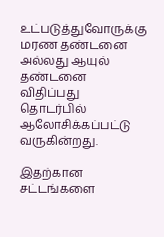உட்படுத்துவோருக்கு மரண தண்டனை அல்லது ஆயுல் தண்டனை விதிப்பது தொடர்பில் ஆலோசிக்கப்பட்டு வருகின்றது.

இதற்கான சட்டங்களை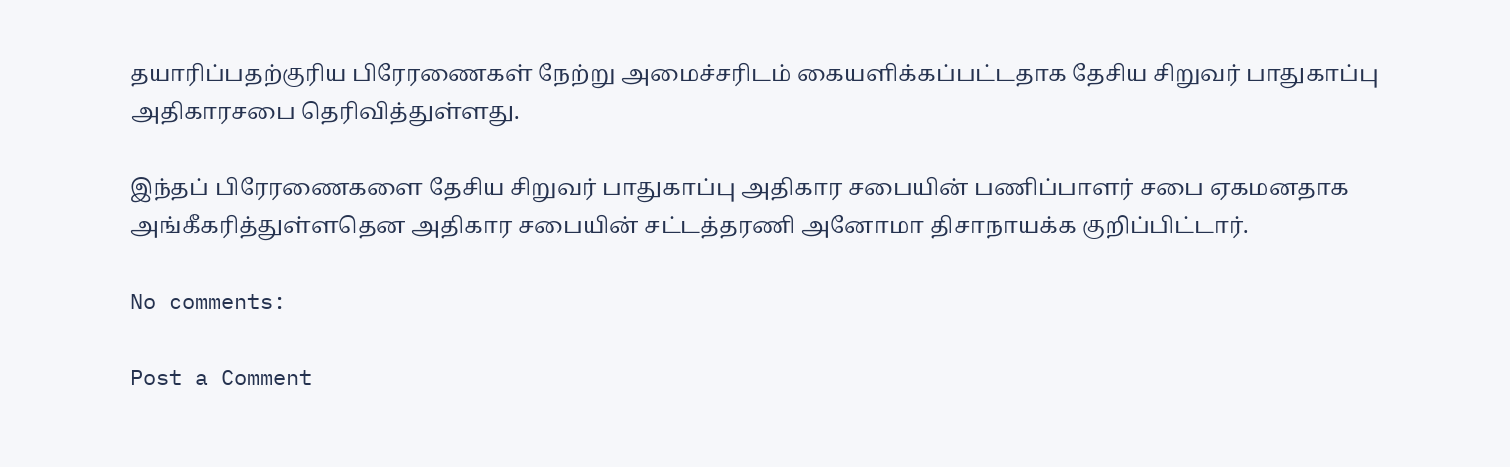தயாரிப்பதற்குரிய பிரேரணைகள் நேற்று அமைச்சரிடம் கையளிக்கப்பட்டதாக தேசிய சிறுவர் பாதுகாப்பு அதிகாரசபை தெரிவித்துள்ளது.

இந்தப் பிரேரணைகளை தேசிய சிறுவர் பாதுகாப்பு அதிகார சபையின் பணிப்பாளர் சபை ஏகமனதாக அங்கீகரித்துள்ளதென அதிகார சபையின் சட்டத்தரணி அனோமா திசாநாயக்க குறிப்பிட்டார்.

No comments:

Post a Comment